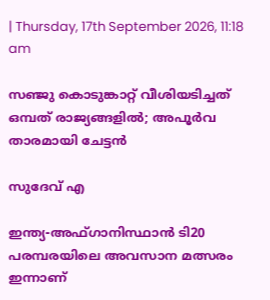| Thursday, 17th September 2026, 11:18 am

സഞ്ജു കൊടുങ്കാറ്റ് വീശിയടിച്ചത് ഒമ്പത് രാജ്യങ്ങളിൽ; അപൂർവ താരമായി ചേട്ടൻ

സുദേവ് എ

ഇന്ത്യ-അഫ്ഗാനിസ്ഥാൻ ടി20 പരമ്പരയിലെ അവസാന മത്സരം ഇന്നാണ്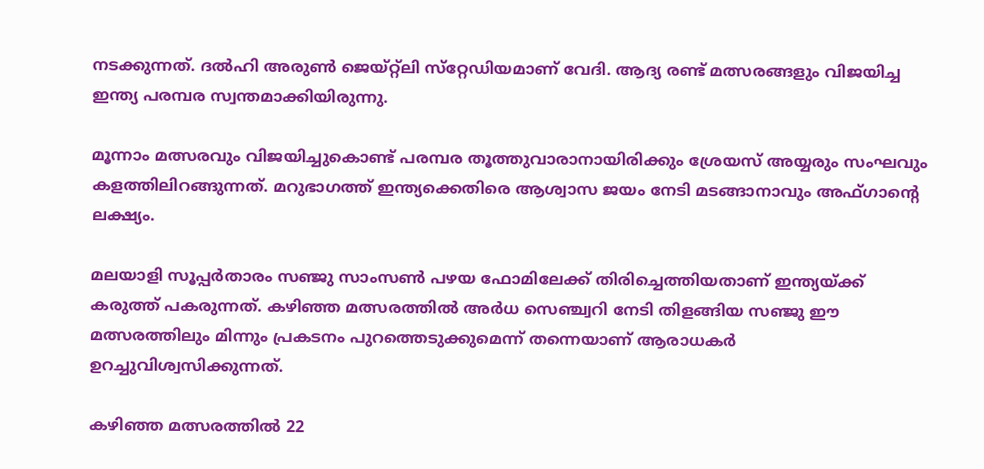നടക്കുന്നത്. ദൽഹി അരുൺ ജെയ്റ്റ്‌ലി സ്‌റ്റേഡിയമാണ് വേദി. ആദ്യ രണ്ട് മത്സരങ്ങളും വിജയിച്ച ഇന്ത്യ പരമ്പര സ്വന്തമാക്കിയിരുന്നു.

മൂന്നാം മത്സരവും വിജയിച്ചുകൊണ്ട് പരമ്പര തൂത്തുവാരാനായിരിക്കും ശ്രേയസ് അയ്യരും സംഘവും കളത്തിലിറങ്ങുന്നത്. മറുഭാഗത്ത് ഇന്ത്യക്കെതിരെ ആശ്വാസ ജയം നേടി മടങ്ങാനാവും അഫ്ഗാന്റെ ലക്ഷ്യം.

മലയാളി സൂപ്പർതാരം സഞ്ജു സാംസൺ പഴയ ഫോമിലേക്ക് തിരിച്ചെത്തിയതാണ് ഇന്ത്യയ്ക്ക് കരുത്ത് പകരുന്നത്. കഴിഞ്ഞ മത്സരത്തിൽ അർധ സെഞ്ച്വറി നേടി തിളങ്ങിയ സഞ്ജു ഈ മത്സരത്തിലും മിന്നും പ്രകടനം പുറത്തെടുക്കുമെന്ന് തന്നെയാണ് ആരാധകർ ഉറച്ചുവിശ്വസിക്കുന്നത്.

കഴിഞ്ഞ മത്സരത്തിൽ 22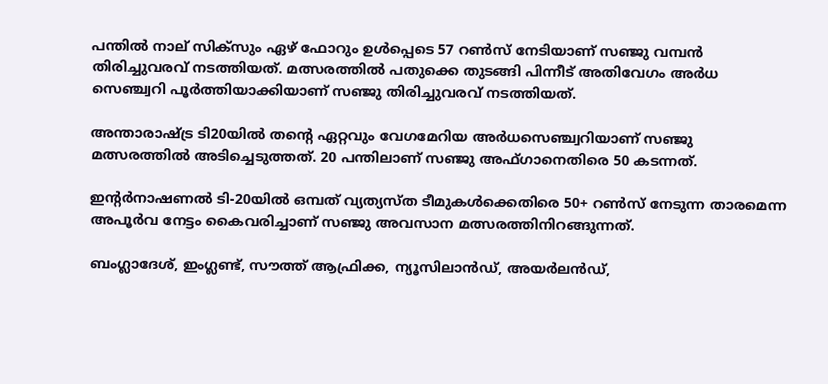പന്തിൽ നാല് സിക്‌സും ഏഴ് ഫോറും ഉൾപ്പെടെ 57 റൺസ് നേടിയാണ് സഞ്ജു വമ്പൻ തിരിച്ചുവരവ് നടത്തിയത്. മത്സരത്തിൽ പതുക്കെ തുടങ്ങി പിന്നീട് അതിവേഗം അർധ സെഞ്ച്വറി പൂർത്തിയാക്കിയാണ് സഞ്ജു തിരിച്ചുവരവ് നടത്തിയത്.

അന്താരാഷ്ട്ര ടി20യിൽ തന്റെ ഏറ്റവും വേഗമേറിയ അർധസെഞ്ച്വറിയാണ് സഞ്ജു മത്സരത്തിൽ അടിച്ചെടുത്തത്. 20 പന്തിലാണ് സഞ്ജു അഫ്ഗാനെതിരെ 50 കടന്നത്.

ഇന്റർനാഷണൽ ടി-20യിൽ ഒമ്പത് വ്യത്യസ്ത ടീമുകൾക്കെതിരെ 50+ റൺസ് നേടുന്ന താരമെന്ന അപൂർവ നേട്ടം കൈവരിച്ചാണ് സഞ്ജു അവസാന മത്സരത്തിനിറങ്ങുന്നത്.

ബംഗ്ലാദേശ്, ഇംഗ്ലണ്ട്, സൗത്ത് ആഫ്രിക്ക, ന്യൂസിലാൻഡ്, അയർലൻഡ്,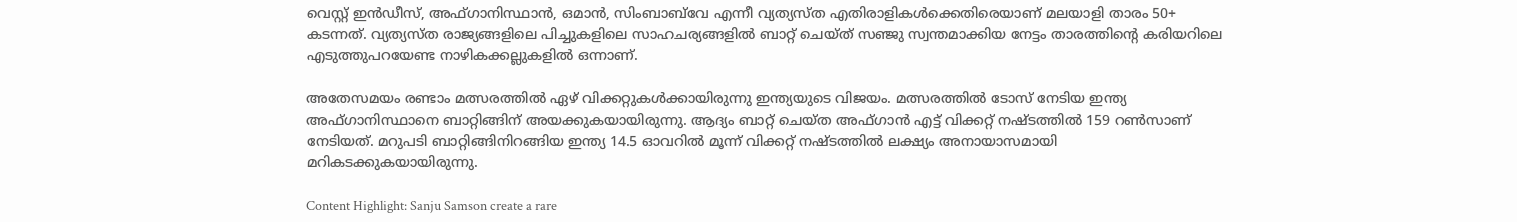വെസ്റ്റ് ഇൻഡീസ്, അഫ്ഗാനിസ്ഥാൻ, ഒമാൻ, സിംബാബ്‌വേ എന്നീ വ്യത്യസ്ത എതിരാളികൾക്കെതിരെയാണ് മലയാളി താരം 50+ കടന്നത്. വ്യത്യസ്ത രാജ്യങ്ങളിലെ പിച്ചുകളിലെ സാഹചര്യങ്ങളിൽ ബാറ്റ് ചെയ്ത് സഞ്ജു സ്വന്തമാക്കിയ നേട്ടം താരത്തിന്റെ കരിയറിലെ എടുത്തുപറയേണ്ട നാഴികക്കല്ലുകളിൽ ഒന്നാണ്.

അതേസമയം രണ്ടാം മത്സരത്തിൽ ഏഴ് വിക്കറ്റുകൾക്കായിരുന്നു ഇന്ത്യയുടെ വിജയം. മത്സരത്തിൽ ടോസ് നേടിയ ഇന്ത്യ അഫ്ഗാനിസ്ഥാനെ ബാറ്റിങ്ങിന് അയക്കുകയായിരുന്നു. ആദ്യം ബാറ്റ് ചെയ്ത അഫ്ഗാൻ എട്ട് വിക്കറ്റ് നഷ്ടത്തിൽ 159 റൺസാണ് നേടിയത്. മറുപടി ബാറ്റിങ്ങിനിറങ്ങിയ ഇന്ത്യ 14.5 ഓവറിൽ മൂന്ന് വിക്കറ്റ് നഷ്ടത്തിൽ ലക്ഷ്യം അനായാസമായി മറികടക്കുകയായിരുന്നു.

Content Highlight: Sanju Samson create a rare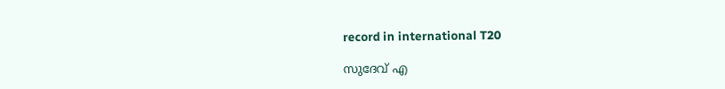record in international T20

സുദേവ് എ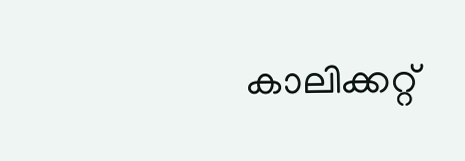കാലിക്കറ്റ്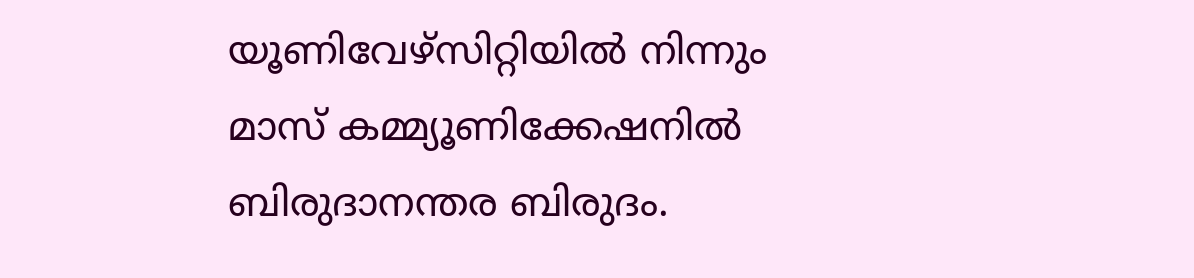യൂണിവേഴ്‌സിറ്റിയില്‍ നിന്നും മാസ് കമ്മ്യൂണിക്കേഷനില്‍ ബിരുദാനന്തര ബിരുദം.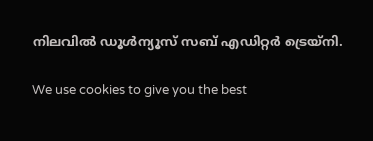നിലവില്‍ ഡൂള്‍ന്യൂസ് സബ് എഡിറ്റര്‍ ട്രെയ്‌നി.

We use cookies to give you the best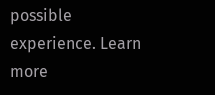possible experience. Learn more